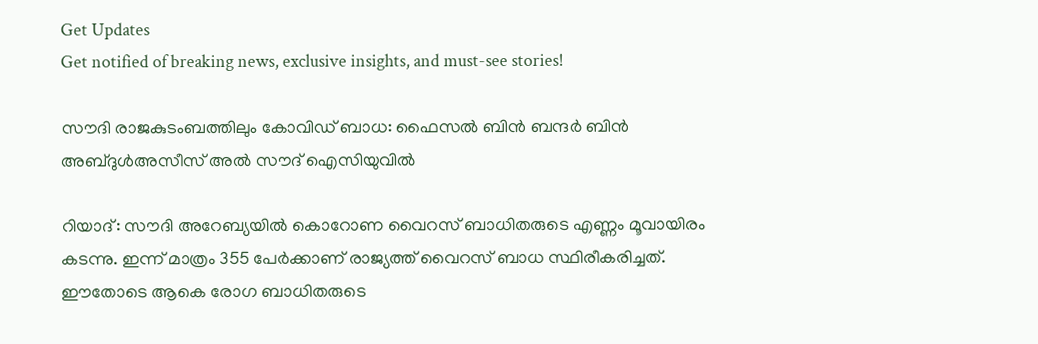Get Updates
Get notified of breaking news, exclusive insights, and must-see stories!

സൗദി രാജകുടംബത്തിലും കോവിഡ് ബാധ: ഫൈസല്‍ ബിന്‍ ബന്ദര്‍ ബിന്‍ അബ്‍ദുള്‍അസീസ് അല്‍ സൗദ് ഐസിയുവില്‍

റിയാദ്: സൗദി അറേബ്യയില്‍ കൊറോണ വൈറസ് ബാധിതരുടെ എണ്ണം മൂവായിരം കടന്നു. ഇന്ന് മാത്രം 355 പേര്‍ക്കാണ് രാജ്യത്ത് വൈറസ് ബാധ സ്ഥിരീകരിച്ചത്. ഈതോടെ ആകെ രോഗ ബാധിതരുടെ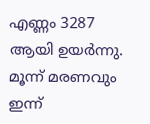എണ്ണം 3287 ആയി ഉയര്‍ന്നു. മൂന്ന് മരണവും ഇന്ന്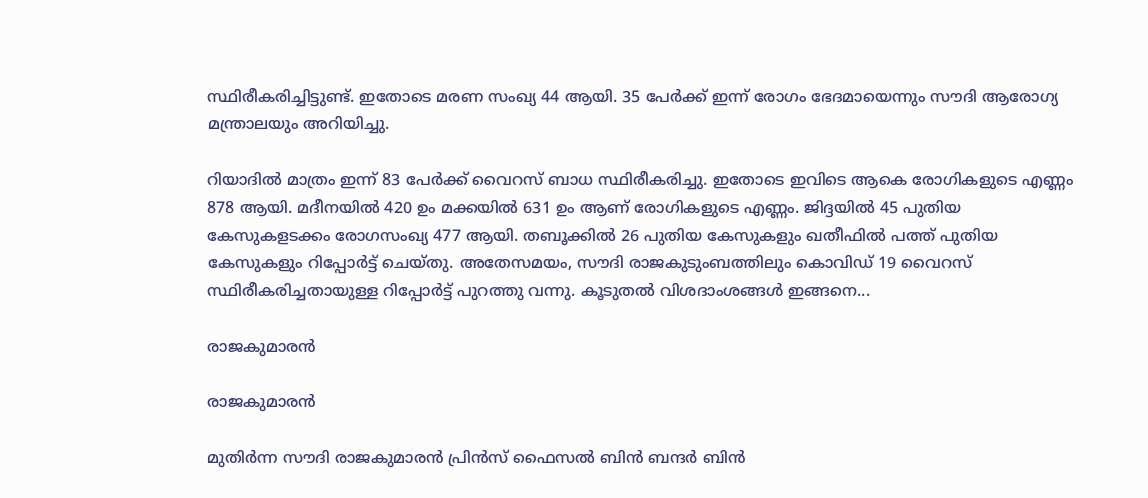സ്ഥിരീകരിച്ചിട്ടുണ്ട്. ഇതോടെ മരണ സംഖ്യ 44 ആയി. 35 പേര്‍ക്ക് ഇന്ന് രോഗം ഭേദമായെന്നും സൗദി ആരോഗ്യ മന്ത്രാലയും അറിയിച്ചു.

റിയാദില്‍ മാത്രം ഇന്ന് 83 പേര്‍ക്ക് വൈറസ് ബാധ സ്ഥിരീകരിച്ചു. ഇതോടെ ഇവിടെ ആകെ രോഗികളുടെ എണ്ണം 878 ആയി. മദീനയില്‍ 420 ഉം മക്കയില്‍ 631 ഉം ആണ് രോഗികളുടെ എണ്ണം. ജിദ്ദയില്‍ 45 പുതിയ കേസുകളടക്കം രോഗസംഖ്യ 477 ആയി. തബൂക്കില്‍ 26 പുതിയ കേസുകളും ഖതീഫില്‍ പത്ത് പുതിയ കേസുകളും റിപ്പോര്‍ട്ട് ചെയ്തു. അതേസമയം, സൗദി രാജകുടുംബത്തിലും കൊവിഡ് 19 വൈറസ് സ്ഥിരീകരിച്ചതായുള്ള റിപ്പോര്‍ട്ട് പുറത്തു വന്നു. കൂടുതല്‍ വിശദാംശങ്ങള്‍ ഇങ്ങനെ...

രാജകുമാരന്‍

രാജകുമാരന്‍

മുതിര്‍ന്ന സൗദി രാജകുമാരന്‍ പ്രിന്‍സ് ഫൈസല്‍ ബിന്‍ ബന്ദര്‍ ബിന്‍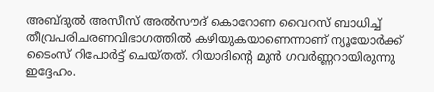അബ്ദുല്‍ അസീസ് അല്‍സൗദ് കൊറോണ വൈറസ് ബാധിച്ച് തീവ്രപരിചരണവിഭാഗത്തില്‍ കഴിയുകയാണെന്നാണ് ന്യൂയോര്‍ക്ക് ടൈംസ് റിപോര്‍ട്ട് ചെയ്തത്. റിയാദിന്‍റെ മുന്‍ ഗവര്‍ണ്ണറായിരുന്നു ഇദ്ദേഹം.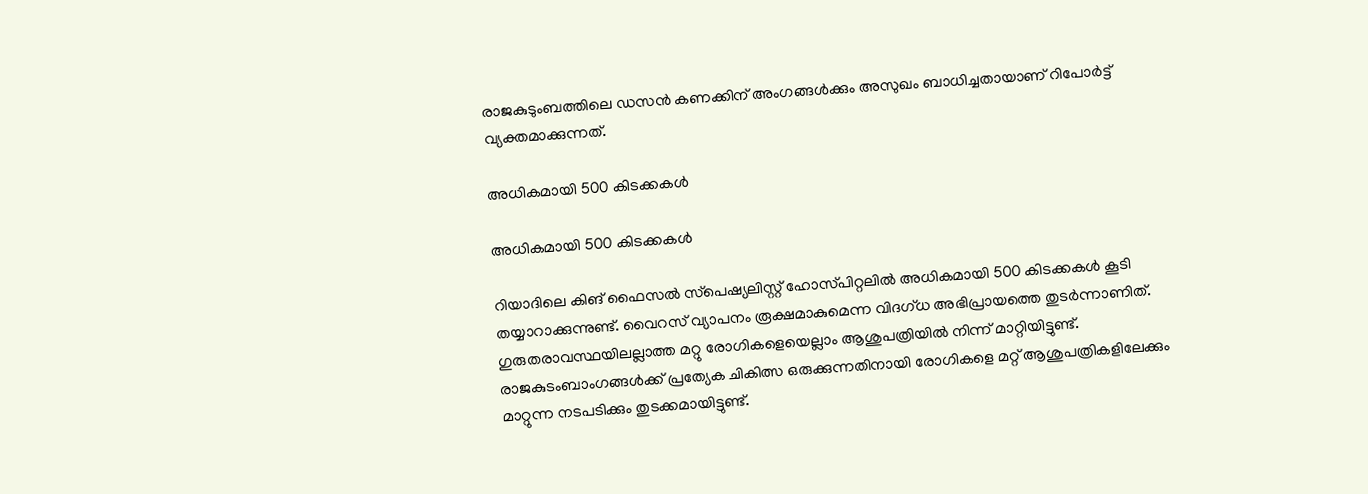രാജകുടുംബത്തിലെ ഡസന്‍ കണക്കിന് അംഗങ്ങള്‍ക്കും അസുഖം ബാധിച്ചതായാണ് റിപോര്‍ട്ട് വ്യക്തമാക്കുന്നത്.

അധികമായി 500 കിടക്കകള്‍

അധികമായി 500 കിടക്കകള്‍

റിയാദിലെ കിങ് ഫൈസല്‍ സ്‍പെഷ്യലിസ്റ്റ് ഹോസ്‍പിറ്റലില്‍ അധികമായി 500 കിടക്കകള്‍ കൂടി തയ്യാറാക്കുന്നുണ്ട്. വൈറസ് വ്യാപനം രൂക്ഷമാകുമെന്ന വിദഗ്ധ അഭിപ്രായത്തെ തുടര്‍ന്നാണിത്. ഗുരുതരാവസ്ഥയിലല്ലാത്ത മറ്റു രോഗികളെയെല്ലാം ആശുപത്രിയില്‍ നിന്ന് മാറ്റിയിട്ടുണ്ട്. രാജകുടംബാംഗങ്ങള്‍ക്ക് പ്രത്യേക ചികിത്സ ഒരുക്കുന്നതിനായി രോഗികളെ മറ്റ് ആശുപത്രികളിലേക്കും മാറ്റുന്ന നടപടിക്കും തുടക്കമായിട്ടുണ്ട്.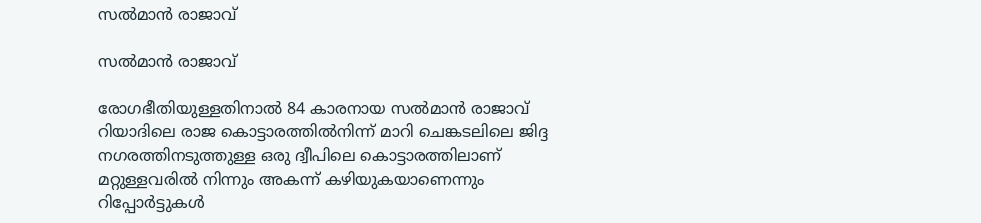സല്‍മാന്‍ രാജാവ്

സല്‍മാന്‍ രാജാവ്

രോഗഭീതിയുള്ളതിനാല്‍ 84 കാരനായ സല്‍മാന്‍ രാജാവ് റിയാദിലെ രാജ കൊട്ടാരത്തില്‍നിന്ന് മാറി ചെങ്കടലിലെ ജിദ്ദ നഗരത്തിനടുത്തുള്ള ഒരു ദ്വീപിലെ കൊട്ടാരത്തിലാണ് മറ്റുള്ളവരില്‍ നിന്നും അകന്ന് കഴിയുകയാണെന്നും റിപ്പോര്‍ട്ടുകള്‍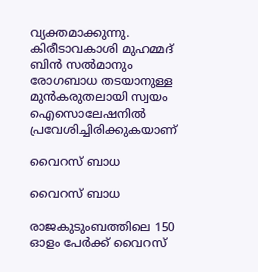വ്യക്തമാക്കുന്നു. കിരീടാവകാശി മുഹമ്മദ് ബിന്‍ സല്‍മാനും രോഗബാധ തടയാനുള്ള മുന്‍കരുതലായി സ്വയം ഐസൊലേഷനില്‍ പ്രവേശിച്ചിരിക്കുകയാണ്

വൈറസ് ബാധ

വൈറസ് ബാധ

രാജകുടുംബത്തിലെ 150 ഓളം പേര്‍ക്ക് വൈറസ്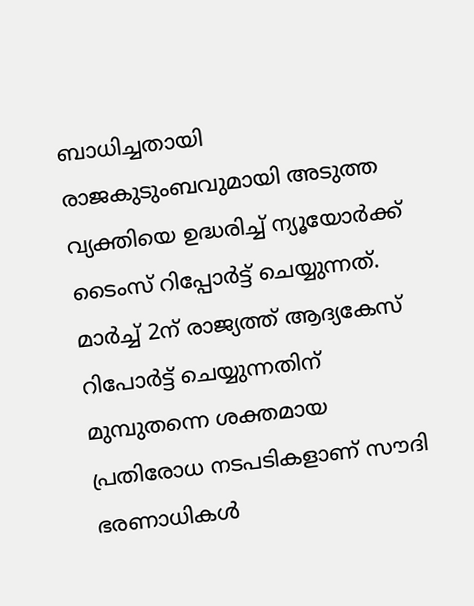ബാധിച്ചതായി രാജകുടുംബവുമായി അടുത്ത വ്യക്തിയെ ഉദ്ധരിച്ച് ന്യൂയോര്‍ക്ക് ടൈംസ് റിപ്പോര്‍ട്ട് ചെയ്യുന്നത്. മാര്‍ച്ച് 2ന് രാജ്യത്ത് ആദ്യകേസ് റിപോര്‍ട്ട് ചെയ്യുന്നതിന് മുമ്പുതന്നെ ശക്തമായ പ്രതിരോധ നടപടികളാണ് സൗദി ഭരണാധികള്‍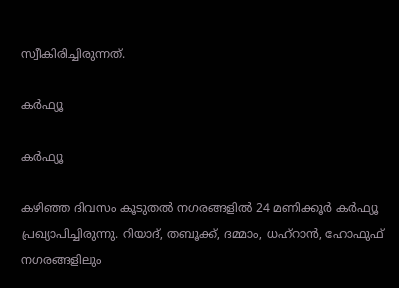സ്വീകിരിച്ചിരുന്നത്.

കര്‍ഫ്യൂ

കര്‍ഫ്യൂ

കഴിഞ്ഞ ദിവസം കൂടുതല്‍ നഗരങ്ങളില്‍ 24 മണിക്കൂര്‍ കര്‍ഫ്യൂ പ്രഖ്യാപിച്ചിരുന്നു. റിയാദ്, തബൂക്ക്, ദമ്മാം, ധഹ്‌റാൻ, ഹോഫുഫ് നഗരങ്ങളിലും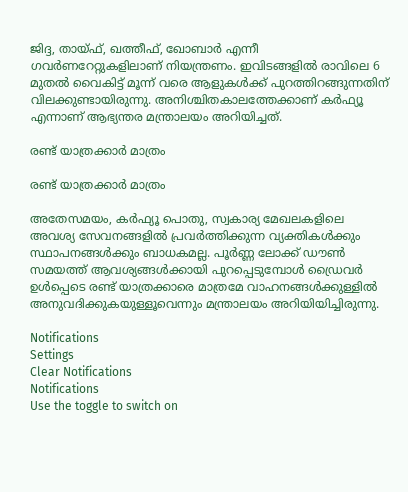ജിദ്ദ, തായ്ഫ്, ഖത്തീഫ്, ഖോബാർ എന്നീ ഗവർണറേറ്റുകളിലാണ് നിയന്ത്രണം. ഇവിടങ്ങളിൽ രാവിലെ 6 മുതൽ വൈകിട്ട് മൂന്ന് വരെ ആളുകൾക്ക് പുറത്തിറങ്ങുന്നതിന് വിലക്കുണ്ടായിരുന്നു. അനിശ്ചിതകാലത്തേക്കാണ് കര്‍ഫ്യൂ എന്നാണ് ആഭ്യന്തര മന്ത്രാലയം അറിയിച്ചത്.

രണ്ട് യാത്രക്കാര്‍ മാത്രം

രണ്ട് യാത്രക്കാര്‍ മാത്രം

അതേസമയം, കർഫ്യൂ പൊതു, സ്വകാര്യ മേഖലകളിലെ അവശ്യ സേവനങ്ങളിൽ പ്രവര്‍ത്തിക്കുന്ന വ്യക്തികൾക്കും സ്ഥാപനങ്ങൾക്കും ബാധകമല്ല. പൂർണ്ണ ലോക്ക് ഡൗൺ സമയത്ത് ആവശ്യങ്ങൾക്കായി പുറപ്പെടുമ്പോൾ ഡ്രൈവർ ഉൾപ്പെടെ രണ്ട് യാത്രക്കാരെ മാത്രമേ വാഹനങ്ങൾക്കുള്ളിൽ അനുവദിക്കുകയുള്ളൂവെന്നും മന്ത്രാലയം അറിയിയിച്ചിരുന്നു.

Notifications
Settings
Clear Notifications
Notifications
Use the toggle to switch on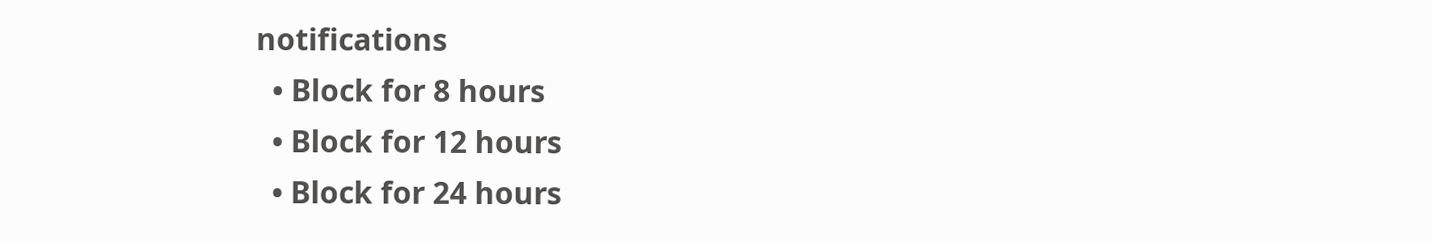notifications
  • Block for 8 hours
  • Block for 12 hours
  • Block for 24 hours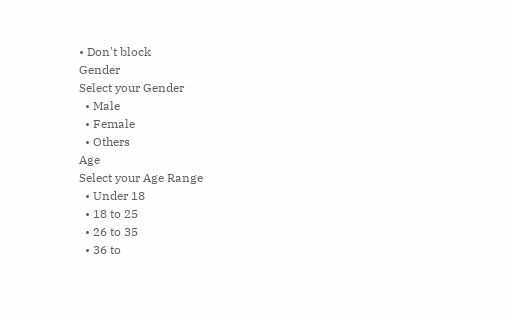• Don't block
Gender
Select your Gender
  • Male
  • Female
  • Others
Age
Select your Age Range
  • Under 18
  • 18 to 25
  • 26 to 35
  • 36 to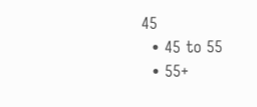45
  • 45 to 55
  • 55+